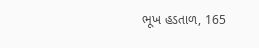ભૂખ હડતાળ, 165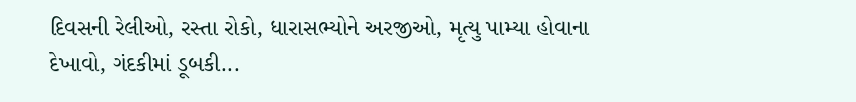દિવસની રેલીઓ, રસ્તા રોકો, ધારાસભ્યોને અરજીઓ, મૃત્યુ પામ્યા હોવાના દેખાવો, ગંદકીમાં ડૂબકી...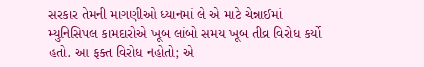સરકાર તેમની માગણીઓ ધ્યાનમાં લે એ માટે ચેન્નાઈમાં મ્યુનિસિપલ કામદારોએ ખૂબ લાંબો સમય ખૂબ તીવ્ર વિરોધ કર્યો હતો. આ ફક્ત વિરોધ નહોતો; એ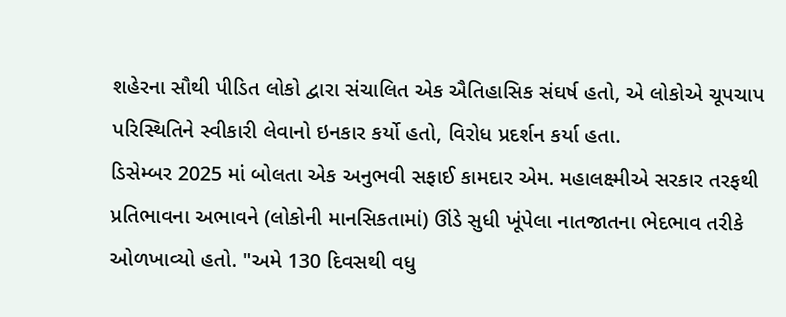શહેરના સૌથી પીડિત લોકો દ્વારા સંચાલિત એક ઐતિહાસિક સંઘર્ષ હતો, એ લોકોએ ચૂપચાપ પરિસ્થિતિને સ્વીકારી લેવાનો ઇનકાર કર્યો હતો, વિરોધ પ્રદર્શન કર્યા હતા.
ડિસેમ્બર 2025 માં બોલતા એક અનુભવી સફાઈ કામદાર એમ. મહાલક્ષ્મીએ સરકાર તરફથી પ્રતિભાવના અભાવને (લોકોની માનસિકતામાં) ઊંડે સુધી ખૂંપેલા નાતજાતના ભેદભાવ તરીકે ઓળખાવ્યો હતો. "અમે 130 દિવસથી વધુ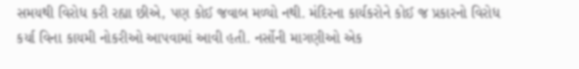સમયથી વિરોધ કરી રહ્યા છીએ, પણ કોઈ જવાબ મળ્યો નથી. મંદિરના કાર્યકરોને કોઈ જ પ્રકારનો વિરોધ કર્યા વિના કાયમી નોકરીઓ આપવામાં આવી હતી. નર્સોની માગણીઓ એક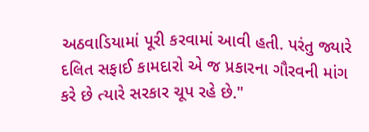અઠવાડિયામાં પૂરી કરવામાં આવી હતી. પરંતુ જ્યારે દલિત સફાઈ કામદારો એ જ પ્રકારના ગૌરવની માંગ કરે છે ત્યારે સરકાર ચૂપ રહે છે."